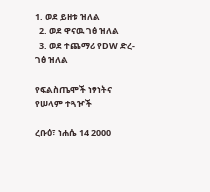1. ወደ ይዘቱ ዝለል
  2. ወደ ዋናዉ ገፅ ዝለል
  3. ወደ ተጨማሪ የDW ድረ-ገፅ ዝለል

የፍልስጤሞች ነፃነትና የሠላም ተጓዦች

ረቡዕ፣ ነሐሴ 14 2000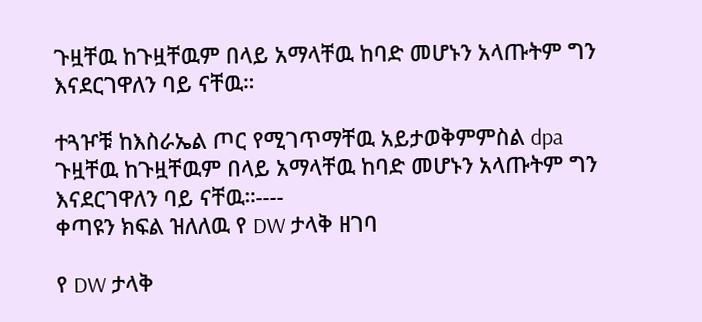ጉዟቸዉ ከጉዟቸዉም በላይ አማላቸዉ ከባድ መሆኑን አላጡትም ግን እናደርገዋለን ባይ ናቸዉ።

ተጓዦቹ ከእስራኤል ጦር የሚገጥማቸዉ አይታወቅምምስል dpa
ጉዟቸዉ ከጉዟቸዉም በላይ አማላቸዉ ከባድ መሆኑን አላጡትም ግን እናደርገዋለን ባይ ናቸዉ።----
ቀጣዩን ክፍል ዝለለዉ የ DW ታላቅ ዘገባ

የ DW ታላቅ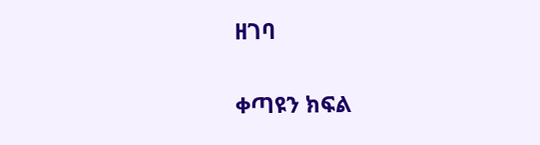ዘገባ

ቀጣዩን ክፍል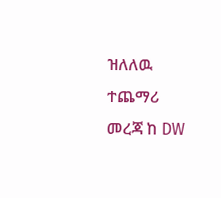ዝለለዉ ተጨማሪ መረጃ ከ DW